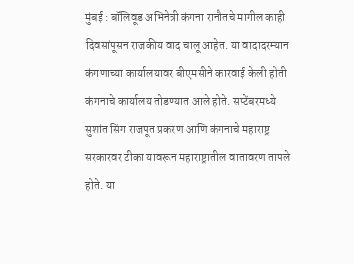मुंबई : बॉलिवूड अभिनेत्री कंगना रानौतचे मागील काही दिवसांपूसन राजकीय वाद चालू आहेत. या वादादरम्यान कंगणाच्या कार्यालयावर बीएमसीने कारवाई केली होती कंगनाचे कार्यालय तोडण्यात आले होते. सप्टेंबरमध्ये सुशांत सिंग राजपूत प्रकरण आणि कंगनाचे महाराष्ट्र सरकारवर टीका यावरून महाराष्ट्रातील वातावरण तापले होते. या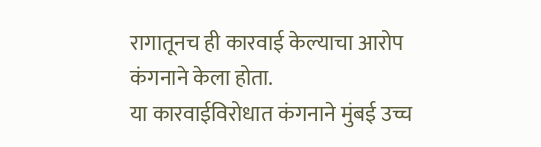रागातूनच ही कारवाई केल्याचा आरोप कंगनाने केला होता.
या कारवाईविरोधात कंगनाने मुंबई उच्च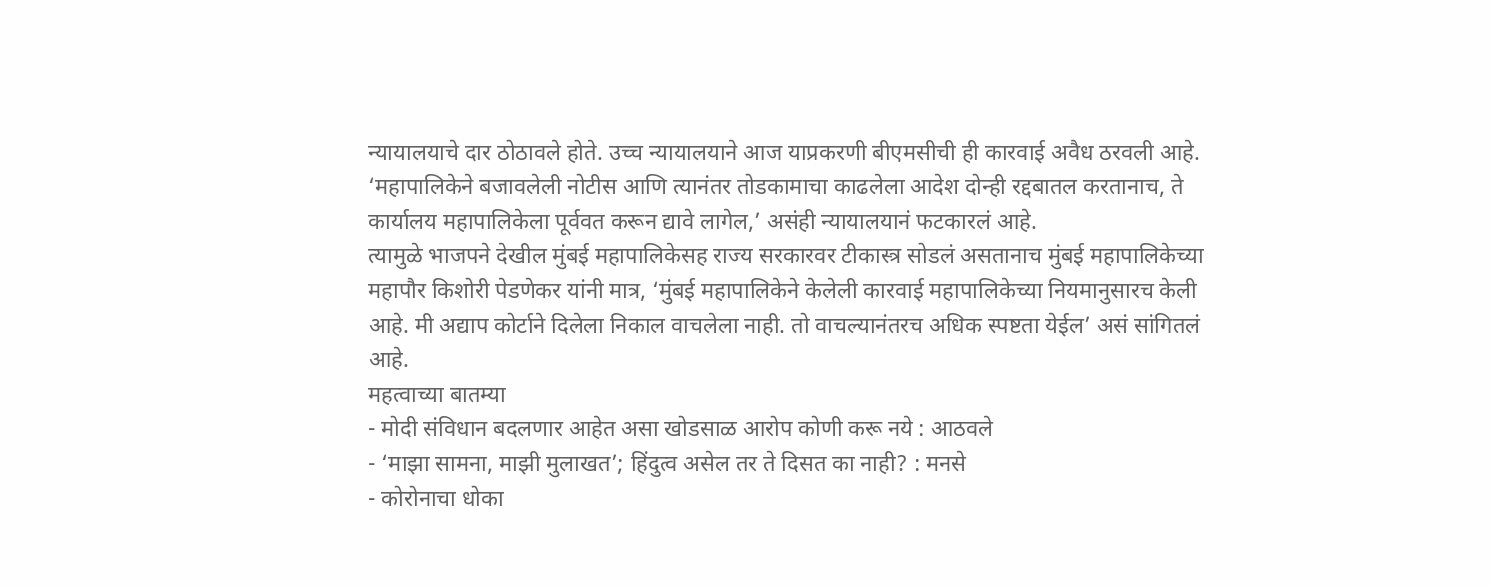न्यायालयाचे दार ठोठावले होते. उच्च न्यायालयाने आज याप्रकरणी बीएमसीची ही कारवाई अवैध ठरवली आहे. ‘महापालिकेने बजावलेली नोटीस आणि त्यानंतर तोडकामाचा काढलेला आदेश दोन्ही रद्दबातल करतानाच, ते कार्यालय महापालिकेला पूर्ववत करून द्यावे लागेल,’ असंही न्यायालयानं फटकारलं आहे.
त्यामुळे भाजपने देखील मुंबई महापालिकेसह राज्य सरकारवर टीकास्त्र सोडलं असतानाच मुंबई महापालिकेच्या महापौर किशोरी पेडणेकर यांनी मात्र, ‘मुंबई महापालिकेने केलेली कारवाई महापालिकेच्या नियमानुसारच केली आहे. मी अद्याप कोर्टाने दिलेला निकाल वाचलेला नाही. तो वाचल्यानंतरच अधिक स्पष्टता येईल’ असं सांगितलं आहे.
महत्वाच्या बातम्या
- मोदी संविधान बदलणार आहेत असा खोडसाळ आरोप कोणी करू नये : आठवले
- ‘माझा सामना, माझी मुलाखत’; हिंदुत्व असेल तर ते दिसत का नाही? : मनसे
- कोरोनाचा धोका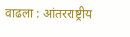वाढला : आंतरराष्ट्रीय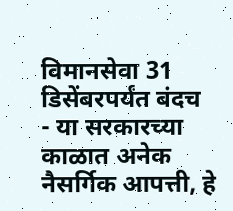विमानसेवा 31 डिसेंबरपर्यंत बंदच
- या सरकारच्या काळात अनेक नैसर्गिक आपत्ती, हे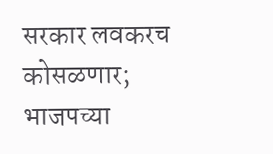सरकार लवकरच कोसळणार; भाजपच्या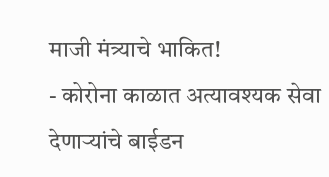माजी मंत्र्याचे भाकित!
- कोरोना काळात अत्यावश्यक सेवा देणाऱ्यांचे बाईडन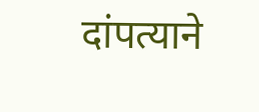दांपत्याने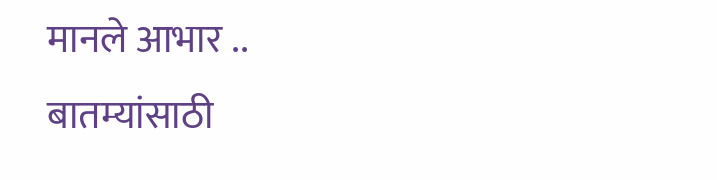मानले आभार ..
बातम्यांसाठी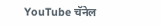YouTube चॅनेल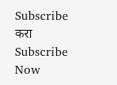Subscribe करा
Subscribe Now